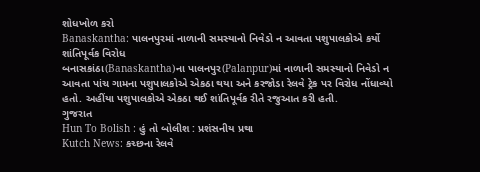શોધખોળ કરો
Banaskantha: પાલનપુરમાં નાળાની સમસ્યાનો નિવેડો ન આવતા પશુપાલકોએ કર્યો શાંતિપૂર્વક વિરોધ
બનાસકાંઠા(Banaskantha)ના પાલનપુર(Palanpur)માં નાળાની સમસ્યાનો નિવેડો ન આવતા પાંચ ગામના પશુપાલકોએ એકઠા થયા અને કરજોડા રેલવે ટ્રેક પર વિરોધ નોંધાવ્યો હતો. અહીંયા પશુપાલકોએ એકઠા થઈ શાંતિપૂર્વક રીતે રજુઆત કરી હતી.
ગુજરાત
Hun To Bolish : હું તો બોલીશ : પ્રશંસનીય પ્રથા
Kutch News: કચ્છના રેલવે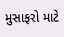મુસાફરો માટે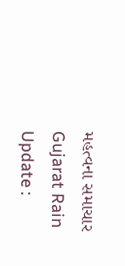મહત્વના સમાચાર
Gujarat Rain Update :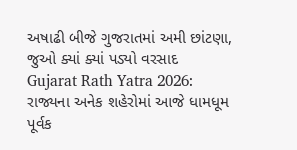અષાઢી બીજે ગુજરાતમાં અમી છાંટણા, જુઓ ક્યાં ક્યાં પડ્યો વરસાદ
Gujarat Rath Yatra 2026: રાજ્યના અનેક શહેરોમાં આજે ધામધૂમ પૂર્વક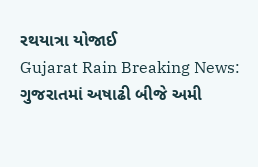રથયાત્રા યોજાઈ
Gujarat Rain Breaking News: ગુજરાતમાં અષાઢી બીજે અમી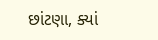છાંટણા, ક્યાં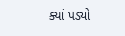ક્યાં પડ્યો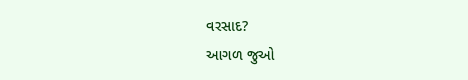વરસાદ?
આગળ જુઓ